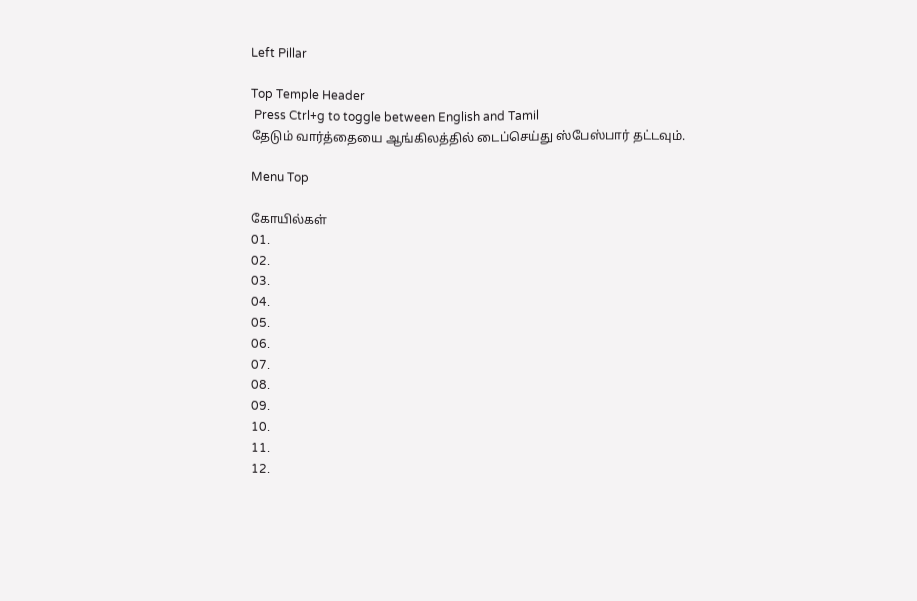Left Pillar

Top Temple Header
 Press Ctrl+g to toggle between English and Tamil
தேடும் வார்த்தையை ஆங்கிலத்தில் டைப்செய்து ஸ்பேஸ்பார் தட்டவும்.

Menu Top

கோயில்கள்
01.
02.
03.
04.
05.
06.
07.
08.
09.
10.
11.
12.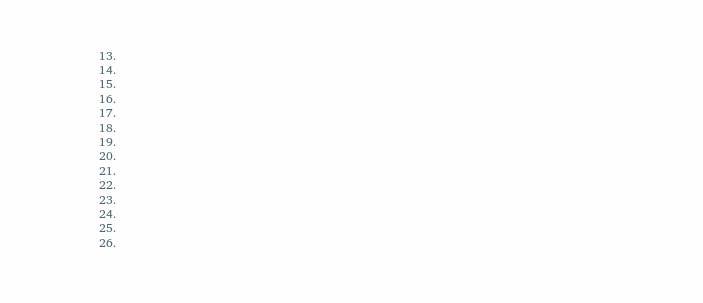13.
14.
15.
16.
17.
18.
19.
20.
21.
22.
23.
24.
25.
26.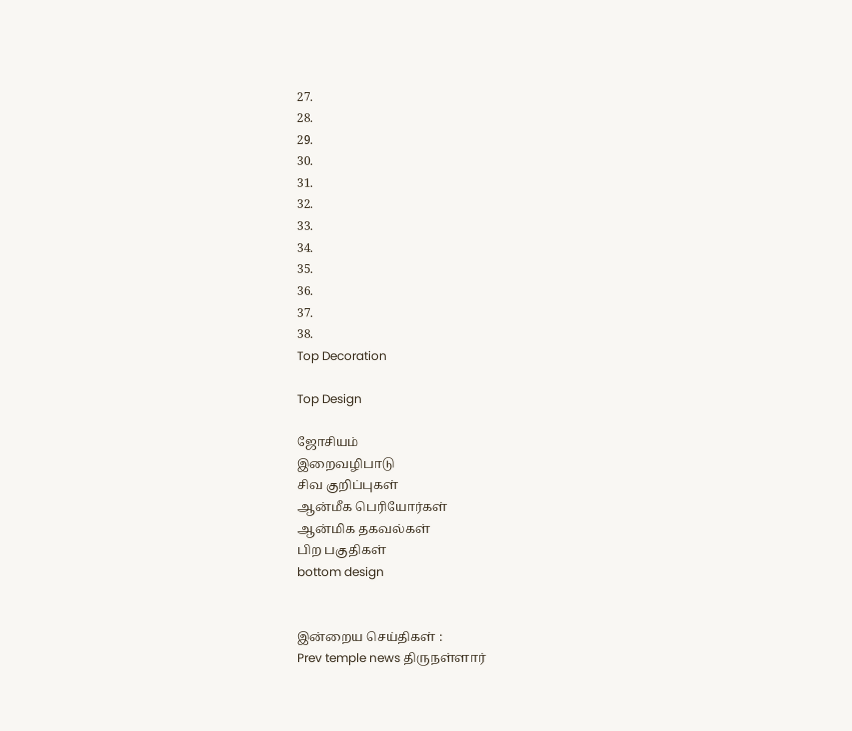27.
28.
29.
30.
31.
32.
33.
34.
35.
36.
37.
38.
Top Decoration

Top Design

ஜோசியம்
இறைவழிபாடு
சிவ குறிப்புகள்
ஆன்மீக பெரியோர்கள்
ஆன்மிக தகவல்கள்
பிற பகுதிகள்
bottom design


இன்றைய செய்திகள் :
Prev temple news திருநள்ளார்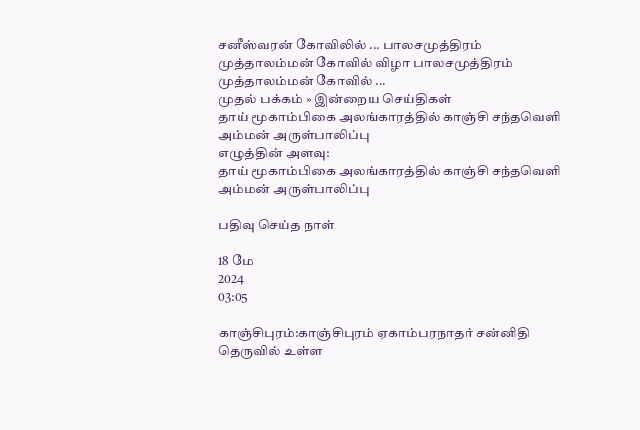சனீஸ்வரன் கோவிலில் ... பாலசமுத்திரம் முத்தாலம்மன் கோவில் விழா பாலசமுத்திரம் முத்தாலம்மன் கோவில் ...
முதல் பக்கம் » இன்றைய செய்திகள்
தாய் மூகாம்பிகை அலங்காரத்தில் காஞ்சி சந்தவெளி அம்மன் அருள்பாலிப்பு
எழுத்தின் அளவு:
தாய் மூகாம்பிகை அலங்காரத்தில் காஞ்சி சந்தவெளி அம்மன் அருள்பாலிப்பு

பதிவு செய்த நாள்

18 மே
2024
03:05

காஞ்சிபுரம்:காஞ்சிபுரம் ஏகாம்பரநாதர் சன்னிதி தெருவில் உள்ள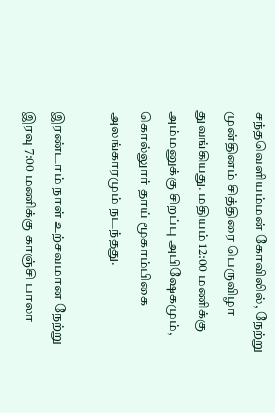சந்தவெளியம்மன் கோவிலில், நேற்று முன்தினம் சித்திரை பெருவிழா துவங்கியது. மதியம் 12:00 மணிக்கு அம்மனுக்கு சிறப்பு அபிஷேகமும், கொல்லுார் தாய் மூகாம்பிகை அலங்காரமும் நடந்தது.

இரண்டாம் நாள் உற்சவமான நேற்று இரவு 7:00 மணிக்கு காஞ்சி பாலா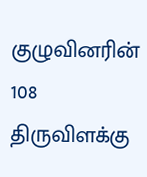குழுவினரின் 108 திருவிளக்கு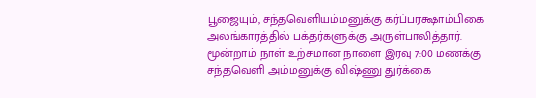பூஜையும், சந்தவெளியம்மனுக்கு கர்ப்பரக்ஷாம்பிகை அலங்காரத்தில் பக்தர்களுக்கு அருள்பாலித்தார். மூன்றாம் நாள் உற்சமான நாளை இரவு 7:00 மணக்கு சந்தவெளி அம்மனுக்கு விஷ்ணு துர்க்கை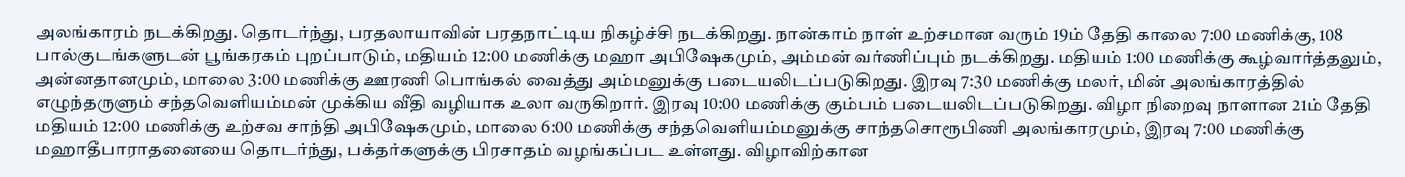அலங்காரம் நடக்கிறது. தொடர்ந்து, பரதலாயாவின் பரதநாட்டிய நிகழ்ச்சி நடக்கிறது. நான்காம் நாள் உற்சமான வரும் 19ம் தேதி காலை 7:00 மணிக்கு, 108 பால்குடங்களுடன் பூங்கரகம் புறப்பாடும், மதியம் 12:00 மணிக்கு மஹா அபிஷேகமும், அம்மன் வர்ணிப்பும் நடக்கிறது. மதியம் 1:00 மணிக்கு கூழ்வார்த்தலும், அன்னதானமும், மாலை 3:00 மணிக்கு ஊரணி பொங்கல் வைத்து அம்மனுக்கு படையலிடப்படுகிறது. இரவு 7:30 மணிக்கு மலர், மின் அலங்காரத்தில் எழுந்தருளும் சந்தவெளியம்மன் முக்கிய வீதி வழியாக உலா வருகிறார். இரவு 10:00 மணிக்கு கும்பம் படையலிடப்படுகிறது. விழா நிறைவு நாளான 21ம் தேதி மதியம் 12:00 மணிக்கு உற்சவ சாந்தி அபிஷேகமும், மாலை 6:00 மணிக்கு சந்தவெளியம்மனுக்கு சாந்தசொரூபிணி அலங்காரமும், இரவு 7:00 மணிக்கு மஹாதீபாராதனையை தொடர்ந்து, பக்தர்களுக்கு பிரசாதம் வழங்கப்பட உள்ளது. விழாவிற்கான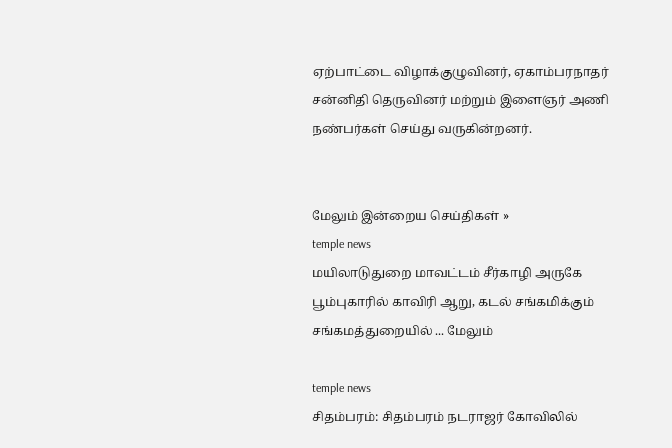ஏற்பாட்டை விழாக்குழுவினர், ஏகாம்பரநாதர் சன்னிதி தெருவினர் மற்றும் இளைஞர் அணி நண்பர்கள் செய்து வருகின்றனர்.


மேலும் இன்றைய செய்திகள் »
temple news
மயிலாடுதுறை மாவட்டம் சீர்காழி அருகே பூம்புகாரில் காவிரி ஆறு, கடல் சங்கமிக்கும் சங்கமத்துறையில் ... மேலும்

temple news
சிதம்பரம்: சிதம்பரம் நடராஜர் கோவிலில்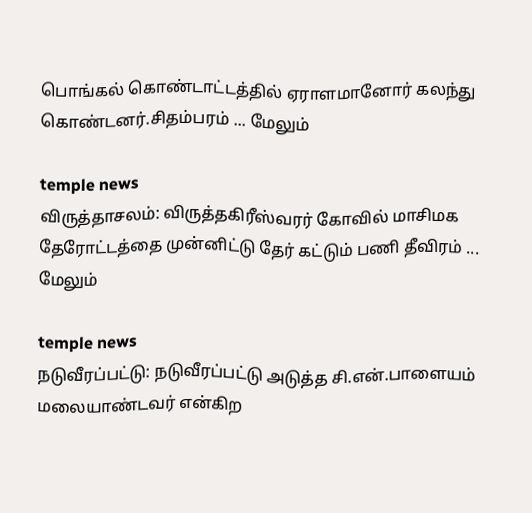பொங்கல் கொண்டாட்டத்தில் ஏராளமானோர் கலந்து கொண்டனர்.சிதம்பரம் ... மேலும்

temple news
விருத்தாசலம்: விருத்தகிரீஸ்வரர் கோவில் மாசிமக தேரோட்டத்தை முன்னிட்டு தேர் கட்டும் பணி தீவிரம் ... மேலும்

temple news
நடுவீரப்பட்டு: நடுவீரப்பட்டு அடுத்த சி.என்.பாளையம் மலையாண்டவர் என்கிற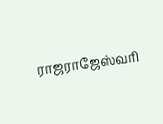ராஜராஜேஸ்வரி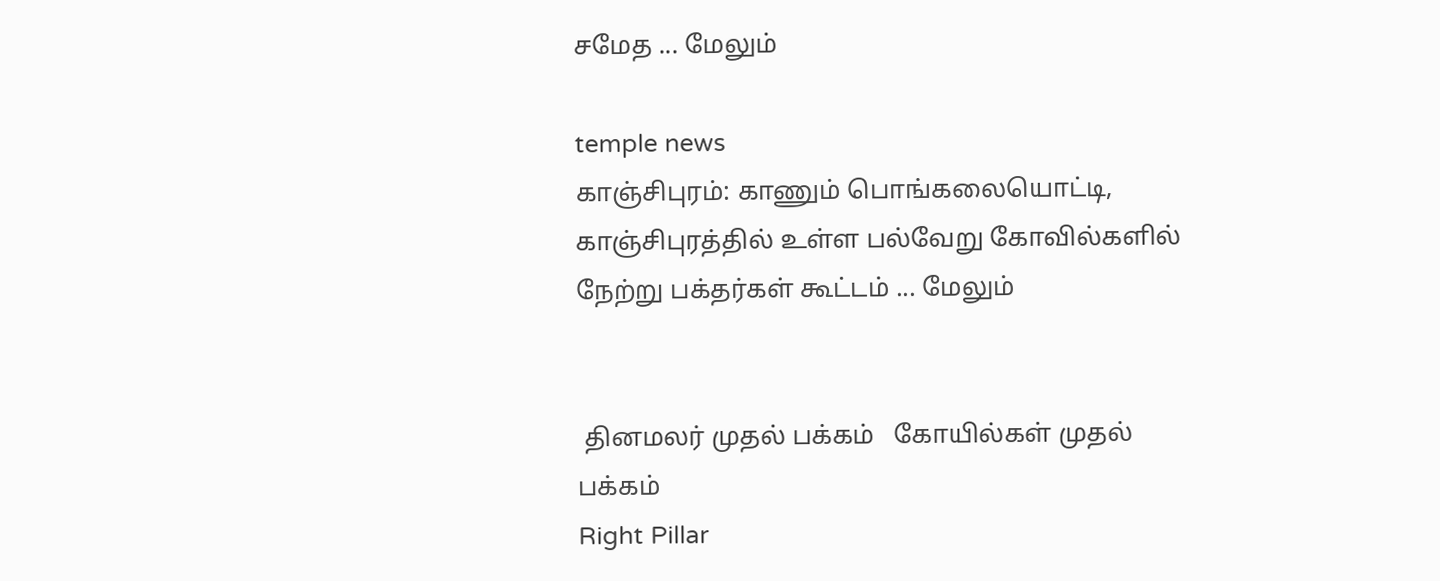சமேத ... மேலும்

temple news
காஞ்சிபுரம்: காணும் பொங்கலையொட்டி, காஞ்சிபுரத்தில் உள்ள பல்வேறு கோவில்களில் நேற்று பக்தர்கள் கூட்டம் ... மேலும்


 தினமலர் முதல் பக்கம்   கோயில்கள் முதல் பக்கம்
Right Pillar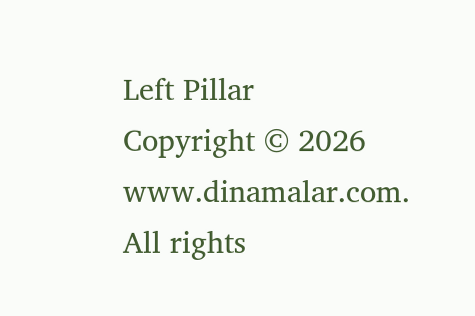Left Pillar
Copyright © 2026 www.dinamalar.com. All rights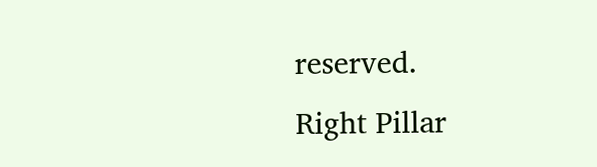reserved.
Right Pillar